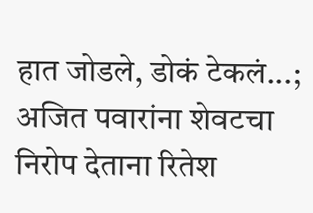हात जोडले, डोकं टेकलं...; अजित पवारांना शेवटचा निरोप देताना रितेश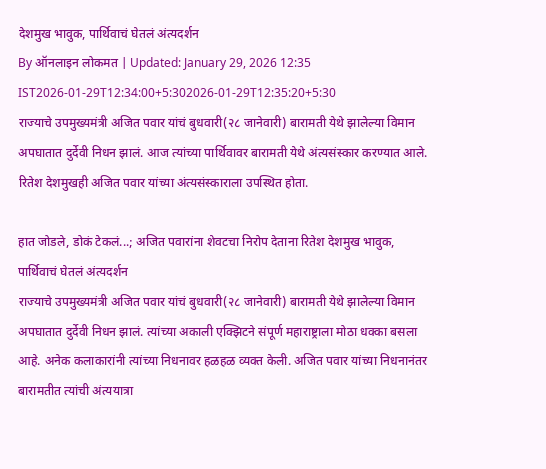देशमुख भावुक, पार्थिवाचं घेतलं अंत्यदर्शन
By ऑनलाइन लोकमत | Updated: January 29, 2026 12:35 IST2026-01-29T12:34:00+5:302026-01-29T12:35:20+5:30
राज्याचे उपमुख्यमंत्री अजित पवार यांचं बुधवारी(२८ जानेवारी) बारामती येथे झालेल्या विमान अपघातात दुर्देवी निधन झालं. आज त्यांच्या पार्थिवावर बारामती येथे अंत्यसंस्कार करण्यात आले. रितेश देशमुखही अजित पवार यांच्या अंत्यसंस्काराला उपस्थित होता.

हात जोडले, डोकं टेकलं...; अजित पवारांना शेवटचा निरोप देताना रितेश देशमुख भावुक, पार्थिवाचं घेतलं अंत्यदर्शन
राज्याचे उपमुख्यमंत्री अजित पवार यांचं बुधवारी(२८ जानेवारी) बारामती येथे झालेल्या विमान अपघातात दुर्देवी निधन झालं. त्यांच्या अकाली एक्झिटने संपूर्ण महाराष्ट्राला मोठा धक्का बसला आहे. अनेक कलाकारांनी त्यांच्या निधनावर हळहळ व्यक्त केली. अजित पवार यांच्या निधनानंतर बारामतीत त्यांची अंत्ययात्रा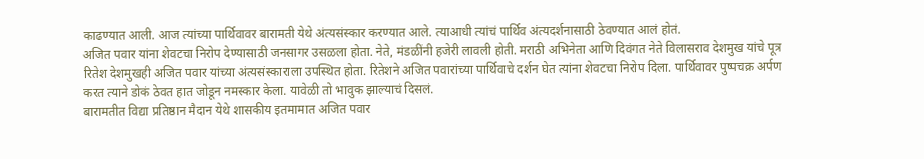काढण्यात आली. आज त्यांच्या पार्थिवावर बारामती येथे अंत्यसंस्कार करण्यात आले. त्याआधी त्यांचं पार्थिव अंत्यदर्शनासाठी ठेवण्यात आलं होतं.
अजित पवार यांना शेवटचा निरोप देण्यासाठी जनसागर उसळला होता. नेते, मंडळींनी हजेरी लावली होती. मराठी अभिनेता आणि दिवंगत नेते विलासराव देशमुख यांचे पूत्र रितेश देशमुखही अजित पवार यांच्या अंत्यसंस्काराला उपस्थित होता. रितेशने अजित पवारांच्या पार्थिवाचे दर्शन घेत त्यांना शेवटचा निरोप दिला. पार्थिवावर पुष्पचक्र अर्पण करत त्याने डोकं ठेवत हात जोडून नमस्कार केला. यावेळी तो भावुक झाल्याचं दिसलं.
बारामतीत विद्या प्रतिष्ठान मैदान येथे शासकीय इतमामात अजित पवार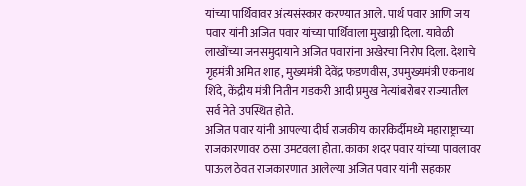यांच्या पार्थिवावर अंत्यसंस्कार करण्यात आले. पार्थ पवार आणि जय पवार यांनी अजित पवार यांच्या पार्थिवाला मुखाग्नी दिला. यावेळी लाखोंच्या जनसमुदायाने अजित पवारांना अखेरचा निरोप दिला. देशाचे गृहमंत्री अमित शाह, मुख्यमंत्री देवेंद्र फडणवीस, उपमुख्यमंत्री एकनाथ शिंदे, केंद्रीय मंत्री नितीन गडकरी आदी प्रमुख नेत्यांबरोबर राज्यातील सर्व नेते उपस्थित होते.
अजित पवार यांनी आपल्या दीर्घ राजकीय कारकिर्दीमध्ये महाराष्ट्राच्या राजकारणावर ठसा उमटवला होता. काका शदर पवार यांच्या पावलावर पाऊल ठेवत राजकारणात आलेल्या अजित पवार यांनी सहकार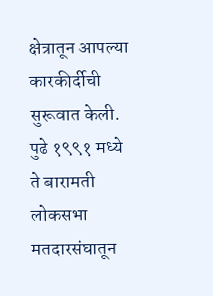क्षेत्रातून आपल्या कारकीर्दीची सुरूवात केली. पुढे १९९१ मध्ये ते बारामती लोकसभा मतदारसंघातून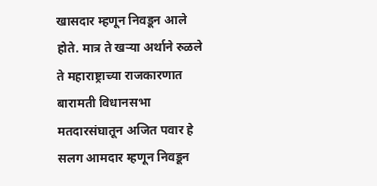खासदार म्हणून निवडून आले होते. मात्र ते खऱ्या अर्थाने रुळले ते महाराष्ट्राच्या राजकारणात बारामती विधानसभा मतदारसंघातून अजित पवार हे सलग आमदार म्हणून निवडून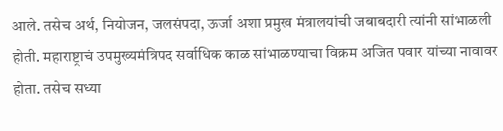आले. तसेच अर्थ, नियोजन, जलसंपदा, ऊर्जा अशा प्रमुख मंत्रालयांची जबाबदारी त्यांनी सांभाळली होती. महाराष्ट्राचं उपमुख्यमंत्रिपद सर्वाधिक काळ सांभाळण्याचा विक्रम अजित पवार यांच्या नावावर होता. तसेच सध्या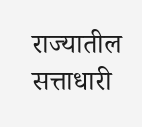राज्यातील सत्ताधारी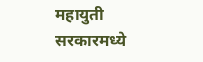महायुती सरकारमध्ये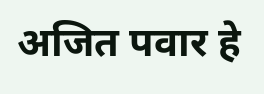अजित पवार हे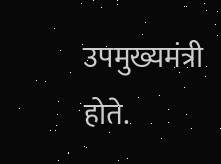उपमुख्यमंत्री होते.